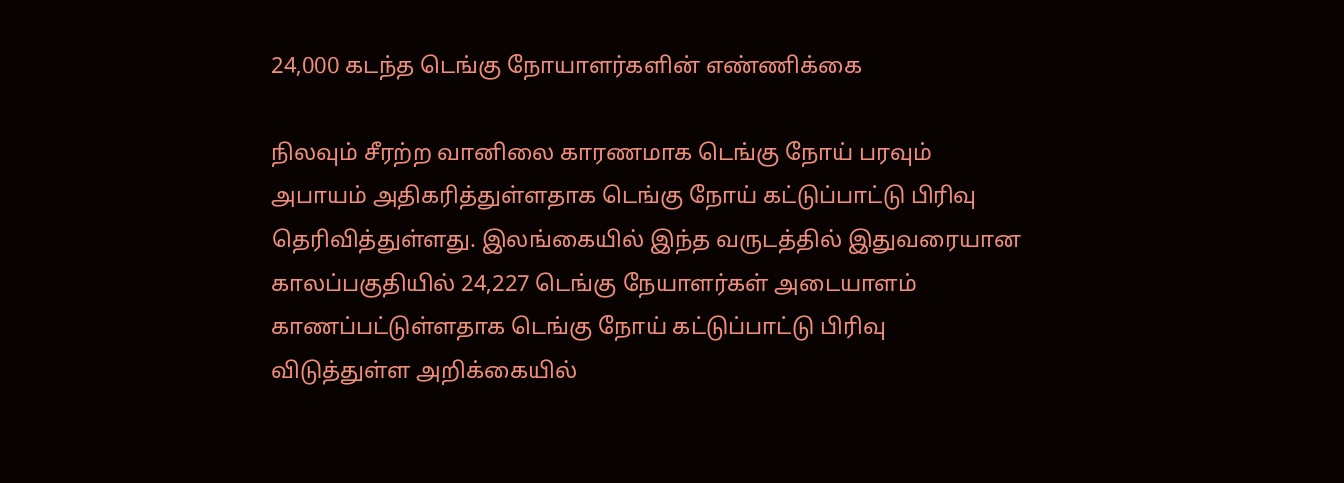24,000 கடந்த டெங்கு நோயாளர்களின் எண்ணிக்கை

நிலவும் சீரற்ற வானிலை காரணமாக டெங்கு நோய் பரவும் அபாயம் அதிகரித்துள்ளதாக டெங்கு நோய் கட்டுப்பாட்டு பிரிவு தெரிவித்துள்ளது. இலங்கையில் இந்த வருடத்தில் இதுவரையான காலப்பகுதியில் 24,227 டெங்கு நேயாளர்கள் அடையாளம் காணப்பட்டுள்ளதாக டெங்கு நோய் கட்டுப்பாட்டு பிரிவு விடுத்துள்ள அறிக்கையில்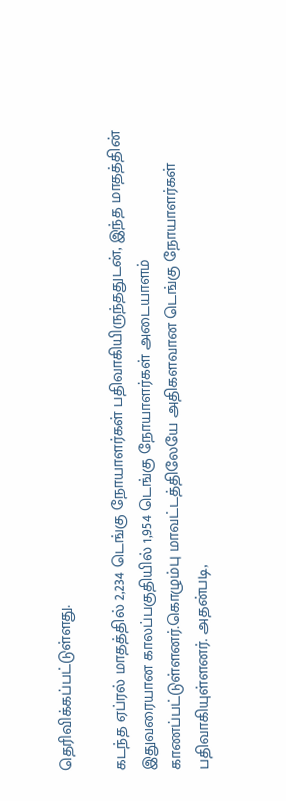தெரிவிக்கப்பட்டுள்ளது.

கடந்த ஏப்ரல் மாதத்தில் 2,234 டெங்கு நோயாளர்கள் பதிவாகியிருந்ததுடன், இந்த மாதத்தின் இதுவரையான காலப்பகுதியில் 1,954 டெங்கு நோயாளர்கள் அடையாளம் காணப்பட்டுள்ளனர்.கொழும்பு மாவட்டத்திலேயே அதிகளவான டெங்கு நோயாளர்கள் பதிவாகியுள்ளனர். அதன்படி,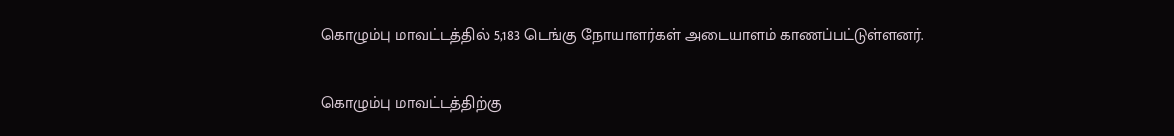கொழும்பு மாவட்டத்தில் 5,183 டெங்கு நோயாளர்கள் அடையாளம் காணப்பட்டுள்ளனர்.

கொழும்பு மாவட்டத்திற்கு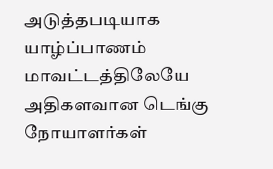அடுத்தபடியாக யாழ்ப்பாணம் மாவட்டத்திலேயே அதிகளவான டெங்கு நோயாளர்கள்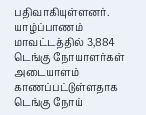பதிவாகியுள்ளனர். யாழ்ப்பாணம் மாவட்டத்தில் 3,884 டெங்கு நோயாளர்கள் அடையாளம் காணப்பட்டுள்ளதாக டெங்கு நோய்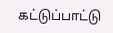கட்டுப்பாட்டு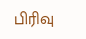பிரிவு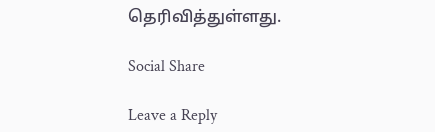தெரிவித்துள்ளது.

Social Share

Leave a Reply